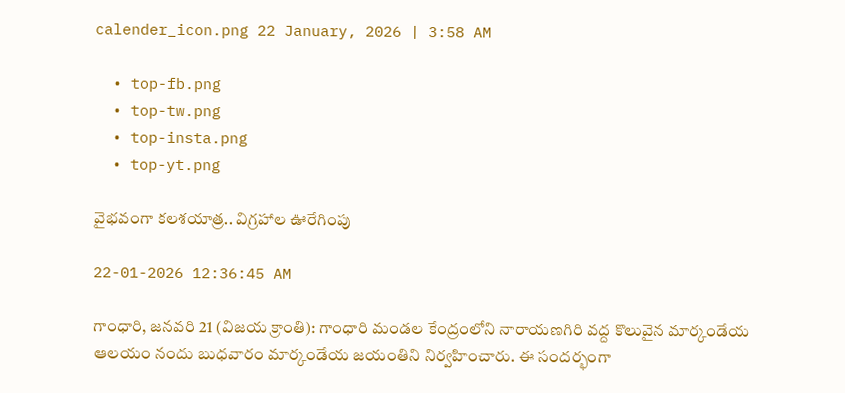calender_icon.png 22 January, 2026 | 3:58 AM

  • top-fb.png
  • top-tw.png
  • top-insta.png
  • top-yt.png

వైభవంగా కలశయాత్ర.. విగ్రహాల ఊరేగింపు

22-01-2026 12:36:45 AM

గాంధారి, జనవరి 21 (విజయ క్రాంతి): గాంధారి మండల కేంద్రంలోని నారాయణగిరి వద్ద కొలువైన మార్కండేయ ఆలయం నందు బుధవారం మార్కండేయ జయంతిని నిర్వహించారు. ఈ సందర్భంగా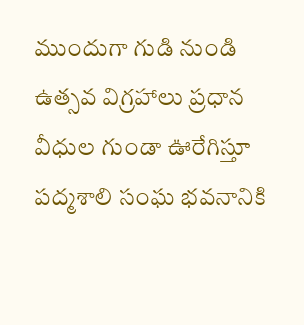ముందుగా గుడి నుండి ఉత్సవ విగ్రహాలు ప్రధాన వీధుల గుండా ఊరేగిస్తూ పద్మశాలి సంఘ భవనానికి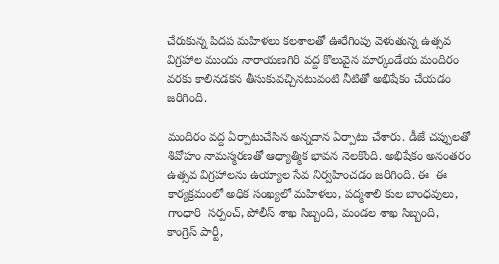చేరుకున్న పిదప మహిళలు కలశాలతో ఊరేగింపు వెళుతున్న ఉత్సవ విగ్రహాల ముందు నారాయణగిరి వద్ద కొలువైన మార్కండేయ మందిరం వరకు కాలినడకన తీసుకువచ్చినటువంటి నీటితో అభిషేకం చేయడం జరిగింది.

మందిరం వద్ద ఏర్పాటుచేసిన అన్నదాన ఏర్పాటు చేశారు. డీజే చప్పులతో శివోహం నామస్మరణతో ఆధ్యాత్మిక భావన నెలకొంది. అభిషేకం అనంతరం ఉత్సవ విగ్రహాలను ఉయ్యాల సేవ నిర్వహించడం జరిగింది. ఈ  ఈ కార్యక్రమంలో అధిక సంఖ్యలో మహిళలు, పద్మశాలి కుల బాంధవులు, గాంధారి  సర్పంచ్, పోలీస్ శాఖ సిబ్బంది, మండల శాఖ సిబ్బంది, కాంగ్రెస్ పార్టీ,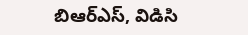బిఆర్‌ఎస్, విడిసి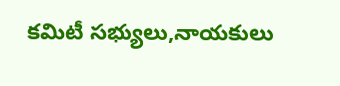కమిటీ సభ్యులు,నాయకులు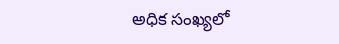అధిక సంఖ్యలో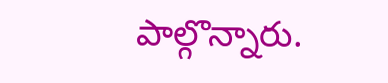పాల్గొన్నారు.